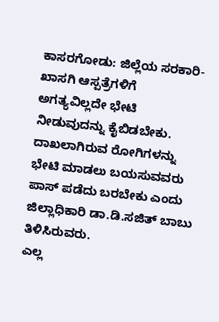ಕಾಸರಗೋಡು: ಜಿಲ್ಲೆಯ ಸರಕಾರಿ-ಖಾಸಗಿ ಆಸ್ಪತ್ರೆಗಳಿಗೆ ಅಗತ್ಯವಿಲ್ಲದೇ ಭೇಟಿ ನೀಡುವುದನ್ನು ಕೈಬಿಡಬೇಕು. ದಾಖಲಾಗಿರುವ ರೋಗಿಗಳನ್ನು ಭೇಟಿ ಮಾಡಲು ಬಯಸುವವರು ಪಾಸ್ ಪಡೆದು ಬರಬೇಕು ಎಂದು ಜಿಲ್ಲಾಧಿಕಾರಿ ಡಾ.ಡಿ.ಸಜಿತ್ ಬಾಬು ತಿಳಿಸಿರುವರು.
ಎಲ್ಲ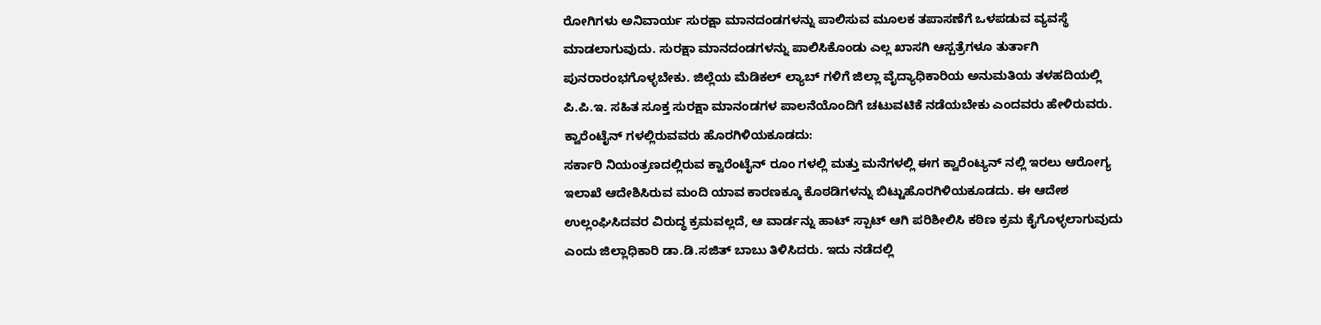ರೋಗಿಗಳು ಅನಿವಾರ್ಯ ಸುರಕ್ಷಾ ಮಾನದಂಡಗಳನ್ನು ಪಾಲಿಸುವ ಮೂಲಕ ತಪಾಸಣೆಗೆ ಒಳಪಡುವ ವ್ಯವಸ್ಥೆ ಮಾಡಲಾಗುವುದು. ಸುರಕ್ಷಾ ಮಾನದಂಡಗಳನ್ನು ಪಾಲಿಸಿಕೊಂಡು ಎಲ್ಲ ಖಾಸಗಿ ಆಸ್ಪತ್ರೆಗಳೂ ತುರ್ತಾಗಿ ಪುನರಾರಂಭಗೊಳ್ಳಬೇಕು. ಜಿಲ್ಲೆಯ ಮೆಡಿಕಲ್ ಲ್ಯಾಬ್ ಗಳಿಗೆ ಜಿಲ್ಲಾ ವೈದ್ಯಾಧಿಕಾರಿಯ ಅನುಮತಿಯ ತಳಹದಿಯಲ್ಲಿ ಪಿ.ಪಿ.ಇ. ಸಹಿತ ಸೂಕ್ತ ಸುರಕ್ಷಾ ಮಾನಂಡಗಳ ಪಾಲನೆಯೊಂದಿಗೆ ಚಟುವಟಿಕೆ ನಡೆಯಬೇಕು ಎಂದವರು ಹೇಳಿರುವರು.
ಕ್ವಾರೆಂಟೈನ್ ಗಳಲ್ಲಿರುವವರು ಹೊರಗಿಳಿಯಕೂಡದು:
ಸರ್ಕಾರಿ ನಿಯಂತ್ರಣದಲ್ಲಿರುವ ಕ್ವಾರೆಂಟೈನ್ ರೂಂ ಗಳಲ್ಲಿ ಮತ್ತು ಮನೆಗಳಲ್ಲಿ ಈಗ ಕ್ವಾರೆಂಟ್ಯನ್ ನಲ್ಲಿ ಇರಲು ಆರೋಗ್ಯ ಇಲಾಖೆ ಆದೇಶಿಸಿರುವ ಮಂದಿ ಯಾವ ಕಾರಣಕ್ಕೂ ಕೊಠಡಿಗಳನ್ನು ಬಿಟ್ಟುಹೊರಗಿಳಿಯಕೂಡದು. ಈ ಆದೇಶ ಉಲ್ಲಂಘಿಸಿದವರ ವಿರುದ್ಧ ಕ್ರಮವಲ್ಲದೆ, ಆ ವಾರ್ಡನ್ನು ಹಾಟ್ ಸ್ಪಾಟ್ ಆಗಿ ಪರಿಶೀಲಿಸಿ ಕಠಿಣ ಕ್ರಮ ಕೈಗೊಳ್ಳಲಾಗುವುದು ಎಂದು ಜಿಲ್ಲಾಧಿಕಾರಿ ಡಾ.ಡಿ.ಸಜಿತ್ ಬಾಬು ತಿಳಿಸಿದರು. ಇದು ನಡೆದಲ್ಲಿ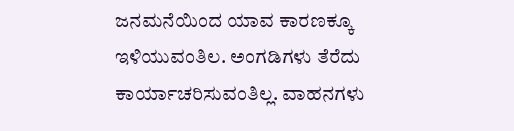ಜನಮನೆಯಿಂದ ಯಾವ ಕಾರಣಕ್ಕೂ ಇಳಿಯುವಂತಿಲ. ಅಂಗಡಿಗಳು ತೆರೆದು ಕಾರ್ಯಾಚರಿಸುವಂತಿಲ್ಲ. ವಾಹನಗಳು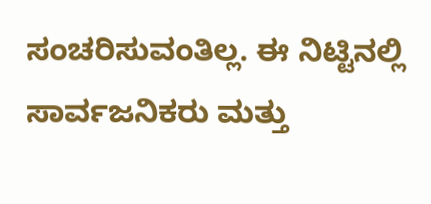ಸಂಚರಿಸುವಂತಿಲ್ಲ. ಈ ನಿಟ್ಟಿನಲ್ಲಿ ಸಾರ್ವಜನಿಕರು ಮತ್ತು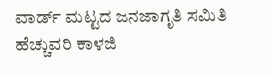ವಾರ್ಡ್ ಮಟ್ಟದ ಜನಜಾಗೃತಿ ಸಮಿತಿ ಹೆಚ್ಚುವರಿ ಕಾಳಜಿ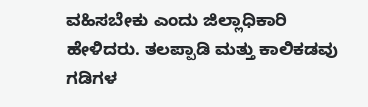ವಹಿಸಬೇಕು ಎಂದು ಜಿಲ್ಲಾಧಿಕಾರಿ ಹೇಳಿದರು. ತಲಪ್ಪಾಡಿ ಮತ್ತು ಕಾಲಿಕಡವು ಗಡಿಗಳ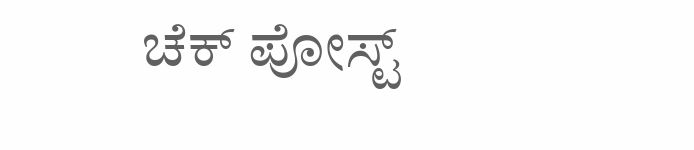ಚೆಕ್ ಪೋಸ್ಟ್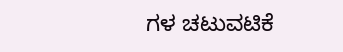ಗಳ ಚಟುವಟಿಕೆ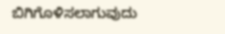ಬಿಗಿಗೊಳಿಸಲಾಗುವುದು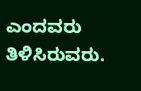ಎಂದವರು ತಿಳಿಸಿರುವರು.